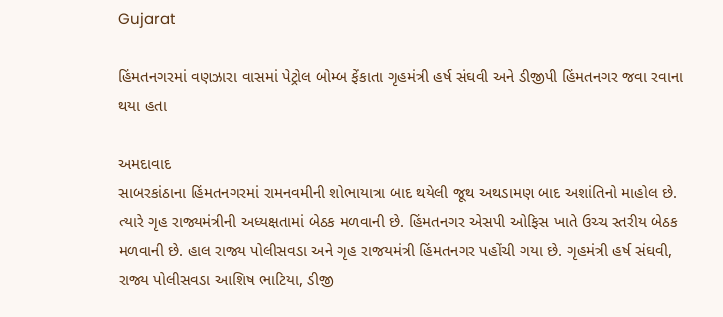Gujarat

હિંમતનગરમાં વણઝારા વાસમાં પેટ્રોલ બોમ્બ ફેંકાતા ગૃહમંત્રી હર્ષ સંઘવી અને ડીજીપી હિંમતનગર જવા રવાના થયા હતા

અમદાવાદ
સાબરકાંઠાના હિંમતનગરમાં રામનવમીની શોભાયાત્રા બાદ થયેલી જૂથ અથડામણ બાદ અશાંતિનો માહોલ છે. ત્યારે ગૃહ રાજ્યમંત્રીની અધ્યક્ષતામાં બેઠક મળવાની છે. હિંમતનગર એસપી ઓફિસ ખાતે ઉચ્ચ સ્તરીય બેઠક મળવાની છે. હાલ રાજ્ય પોલીસવડા અને ગૃહ રાજયમંત્રી હિંમતનગર પહોંચી ગયા છે. ગૃહમંત્રી હર્ષ સંઘવી, રાજ્ય પોલીસવડા આશિષ ભાટિયા, ડીજી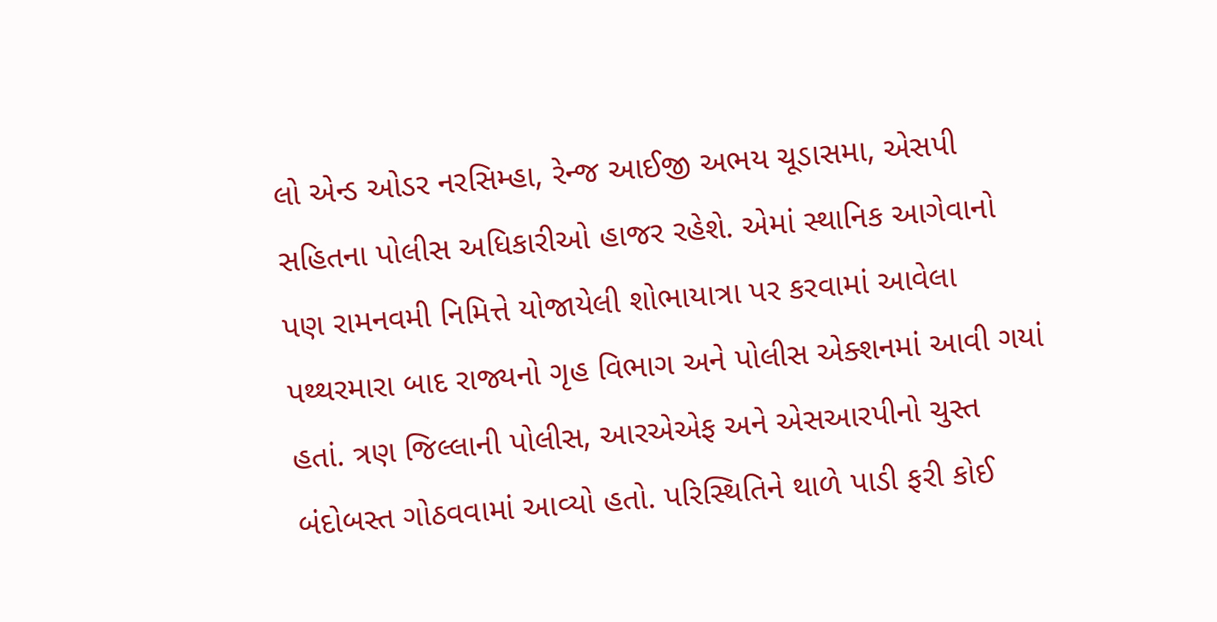લો એન્ડ ઓડર નરસિમ્હા, રેન્જ આઈજી અભય ચૂડાસમા, એસપી સહિતના પોલીસ અધિકારીઓ હાજર રહેશે. એમાં સ્થાનિક આગેવાનો પણ રામનવમી નિમિત્તે યોજાયેલી શોભાયાત્રા પર કરવામાં આવેલા પથ્થરમારા બાદ રાજ્યનો ગૃહ વિભાગ અને પોલીસ એક્શનમાં આવી ગયાં હતાં. ત્રણ જિલ્લાની પોલીસ, આરએએફ અને એસઆરપીનો ચુસ્ત બંદોબસ્ત ગોઠવવામાં આવ્યો હતો. પરિસ્થિતિને થાળે પાડી ફરી કોઈ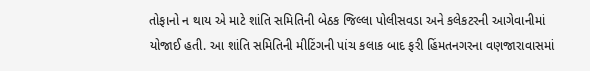તોફાનો ન થાય એ માટે શાંતિ સમિતિની બેઠક જિલ્લા પોલીસવડા અને કલેકટરની આગેવાનીમાં યોજાઈ હતી. આ શાંતિ સમિતિની મીટિંગની પાંચ કલાક બાદ ફરી હિંમતનગરના વણજારાવાસમાં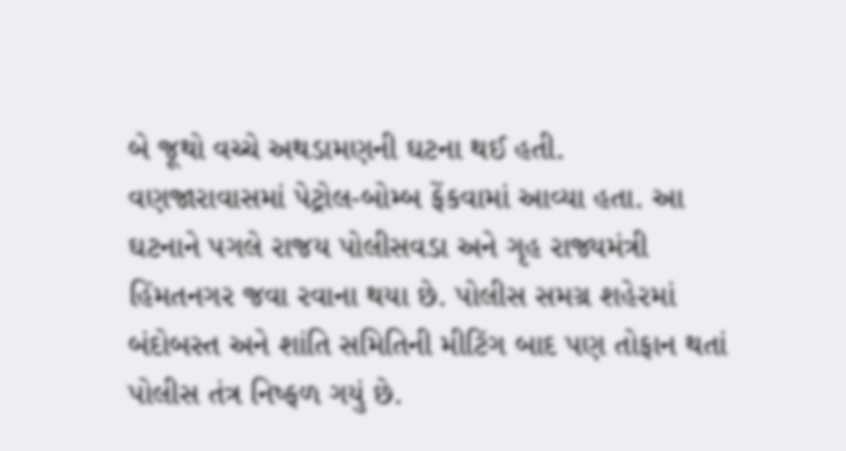બે જૂથો વચ્ચે અથડામણની ઘટના થઈ હતી. વણજારાવાસમાં પેટ્રોલ-બોમ્બ ફેંકવામાં આવ્યા હતા. આ ઘટનાને પગલે રાજય પોલીસવડા અને ગૃહ રાજ્યમંત્રી હિંમતનગર જવા રવાના થયા છે. પોલીસ સમગ્ર શહેરમાં બંદોબસ્ત અને શાંતિ સમિતિની મીટિંગ બાદ પણ તોફાન થતાં પોલીસ તંત્ર નિષ્ફળ ગયું છે.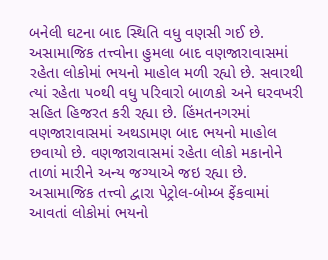બનેલી ઘટના બાદ સ્થિતિ વધુ વણસી ગઈ છે. અસામાજિક તત્ત્વોના હુમલા બાદ વણજારાવાસમાં રહેતા લોકોમાં ભયનો માહોલ મળી રહ્યો છે. સવારથી ત્યાં રહેતા ૫૦થી વધુ પરિવારો બાળકો અને ઘરવખરી સહિત હિજરત કરી રહ્યા છે. હિંમતનગરમાં વણજારાવાસમાં અથડામણ બાદ ભયનો માહોલ છવાયો છે. વણજારાવાસમાં રહેતા લોકો મકાનોને તાળાં મારીને અન્ય જગ્યાએ જઇ રહ્યા છે. અસામાજિક તત્ત્વો દ્વારા પેટ્રોલ-બોમ્બ ફેંકવામાં આવતાં લોકોમાં ભયનો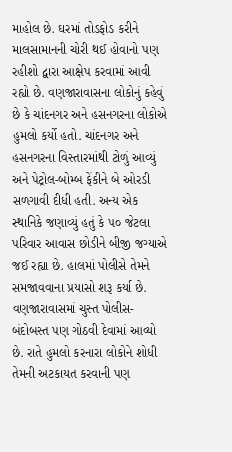માહોલ છે. ઘરમાં તોડફોડ કરીને માલસામાનની ચોરી થઈ હોવાનો પણ રહીશો દ્વારા આક્ષેપ કરવામાં આવી રહ્યો છે. વણજારાવાસના લોકોનું કહેવું છે કે ચાંદનગર અને હસનગરના લોકોએ હુમલો કર્યો હતો. ચાંદનગર અને હસનગરના વિસ્તારમાંથી ટોળું આવ્યું અને પેટ્રોલ-બોમ્બ ફેંકીને બે ઓરડી સળગાવી દીધી હતી. અન્ય એક સ્થાનિકે જણાવ્યું હતું કે ૫૦ જેટલા પરિવાર આવાસ છોડીને બીજી જગ્યાએ જઈ રહ્યા છે. હાલમાં પોલીસે તેમને સમજાવવાના પ્રયાસો શરૂ કર્યા છે. વણજારાવાસમાં ચુસ્ત પોલીસ-બંદોબસ્ત પણ ગોઠવી દેવામાં આવ્યો છે. રાતે હુમલો કરનારા લોકોને શોધી તેમની અટકાયત કરવાની પણ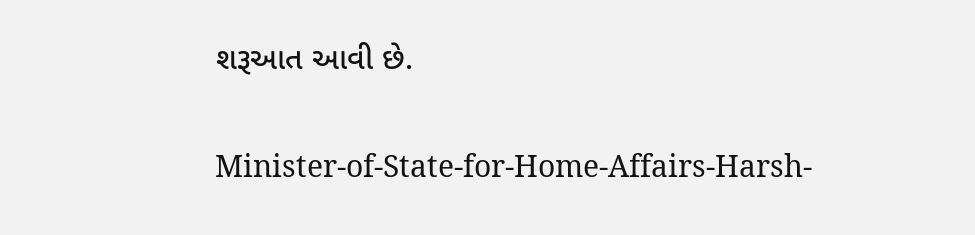શરૂઆત આવી છે.

Minister-of-State-for-Home-Affairs-Harsh-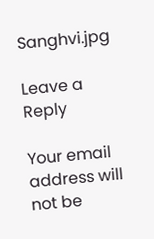Sanghvi.jpg

Leave a Reply

Your email address will not be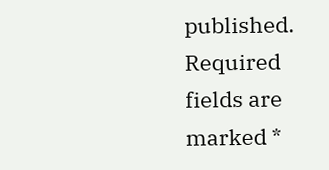published. Required fields are marked *